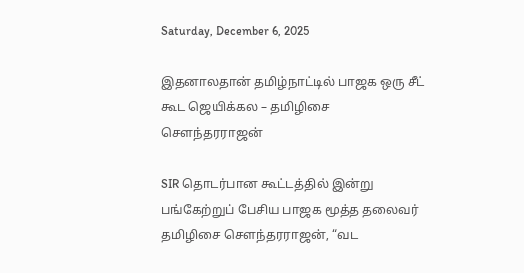Saturday, December 6, 2025

இதனாலதான் தமிழ்நாட்டில் பாஜக ஒரு சீட் கூட ஜெயிக்கல – தமிழிசை சௌந்தரராஜன்

SIR தொடர்பான கூட்டத்தில் இன்று பங்கேற்றுப் பேசிய பாஜக மூத்த தலைவர் தமிழிசை சௌந்தரராஜன், “வட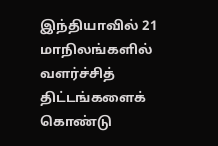இந்தியாவில் 21 மாநிலங்களில் வளர்ச்சித் திட்டங்களைக் கொண்டு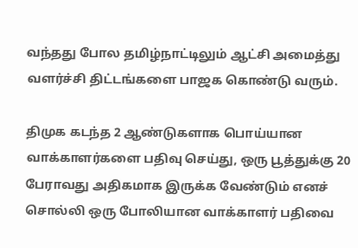வந்தது போல தமிழ்நாட்டிலும் ஆட்சி அமைத்து வளர்ச்சி திட்டங்களை பாஜக கொண்டு வரும்.

திமுக கடந்த 2 ஆண்டுகளாக பொய்யான வாக்காளர்களை பதிவு செய்து, ஒரு பூத்துக்கு 20 பேராவது அதிகமாக இருக்க வேண்டும் எனச் சொல்லி ஒரு போலியான வாக்காளர் பதிவை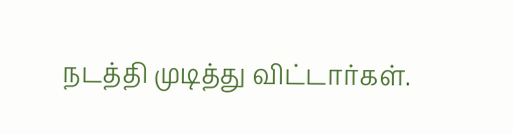நடத்தி முடித்து விட்டார்கள்.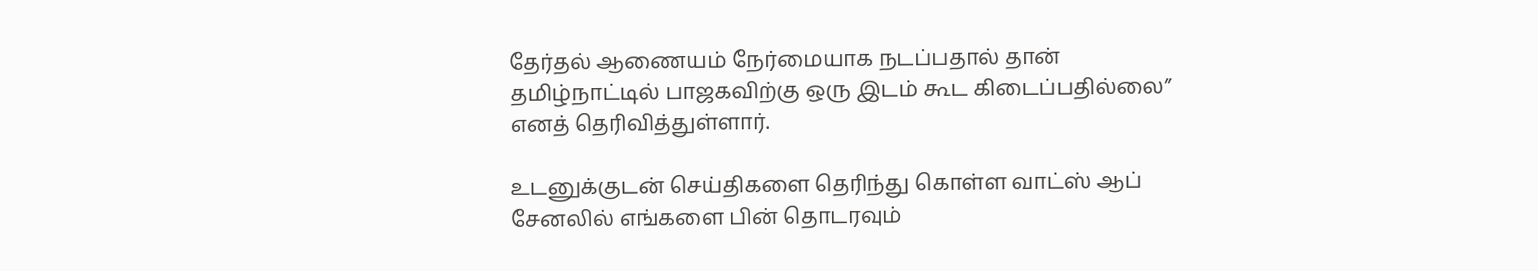தேர்தல் ஆணையம் நேர்மையாக நடப்பதால் தான் தமிழ்நாட்டில் பாஜகவிற்கு ஒரு இடம் கூட கிடைப்பதில்லை” எனத் தெரிவித்துள்ளார்.

உடனுக்குடன் செய்திகளை தெரிந்து கொள்ள வாட்ஸ் ஆப் சேனலில் எங்களை பின் தொடரவும்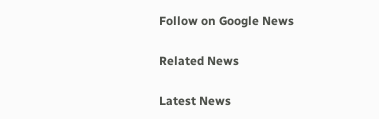Follow on Google News

Related News

Latest News